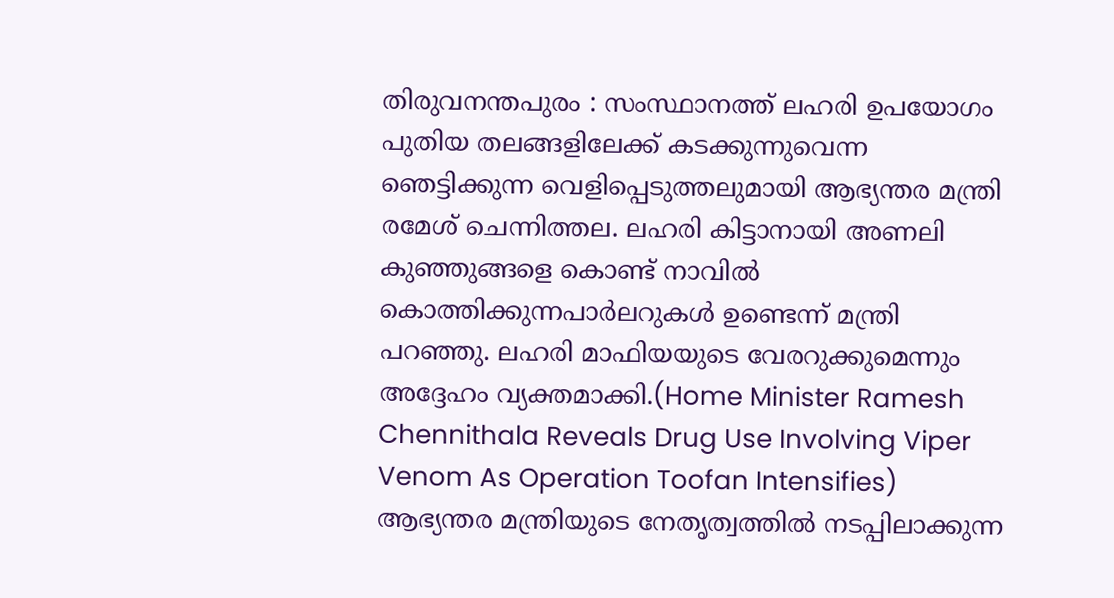തിരുവനന്തപുരം : സംസ്ഥാനത്ത് ലഹരി ഉപയോഗം പുതിയ തലങ്ങളിലേക്ക് കടക്കുന്നുവെന്ന ഞെട്ടിക്കുന്ന വെളിപ്പെടുത്തലുമായി ആഭ്യന്തര മന്ത്രി രമേശ് ചെന്നിത്തല. ലഹരി കിട്ടാനായി അണലി കുഞ്ഞുങ്ങളെ കൊണ്ട് നാവിൽ കൊത്തിക്കുന്നപാർലറുകൾ ഉണ്ടെന്ന് മന്ത്രി പറഞ്ഞു. ലഹരി മാഫിയയുടെ വേരറുക്കുമെന്നും അദ്ദേഹം വ്യക്തമാക്കി.(Home Minister Ramesh Chennithala Reveals Drug Use Involving Viper Venom As Operation Toofan Intensifies)
ആഭ്യന്തര മന്ത്രിയുടെ നേതൃത്വത്തിൽ നടപ്പിലാക്കുന്ന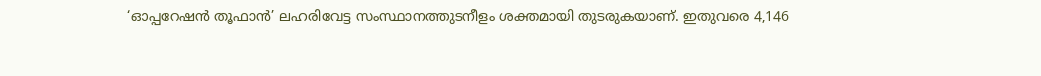‘ഓപ്പറേഷൻ തൂഫാൻ’ ലഹരിവേട്ട സംസ്ഥാനത്തുടനീളം ശക്തമായി തുടരുകയാണ്. ഇതുവരെ 4,146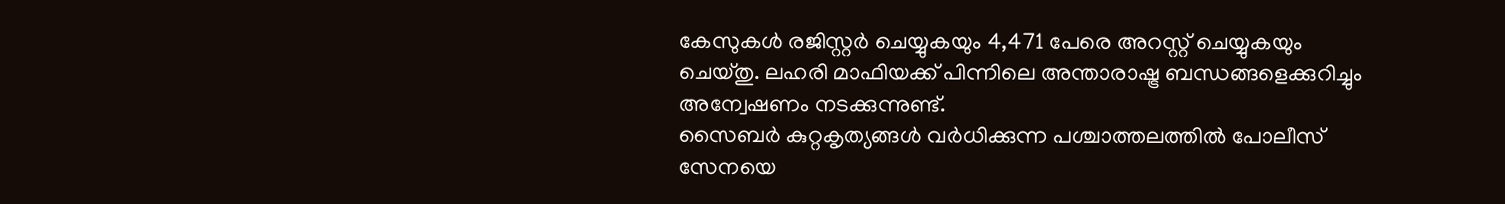കേസുകൾ രജിസ്റ്റർ ചെയ്യുകയും 4,471 പേരെ അറസ്റ്റ് ചെയ്യുകയും ചെയ്തു. ലഹരി മാഫിയക്ക് പിന്നിലെ അന്താരാഷ്ട്ര ബന്ധങ്ങളെക്കുറിച്ചും അന്വേഷണം നടക്കുന്നുണ്ട്.
സൈബർ കുറ്റകൃത്യങ്ങൾ വർധിക്കുന്ന പശ്ചാത്തലത്തിൽ പോലീസ് സേനയെ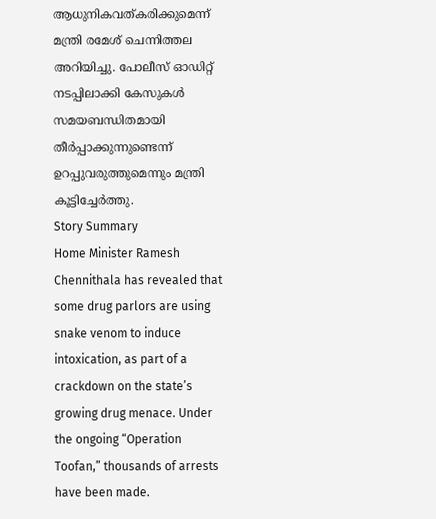ആധുനികവത്കരിക്കുമെന്ന് മന്ത്രി രമേശ് ചെന്നിത്തല അറിയിച്ചു. പോലീസ് ഓഡിറ്റ് നടപ്പിലാക്കി കേസുകൾ സമയബന്ധിതമായി തീർപ്പാക്കുന്നുണ്ടെന്ന് ഉറപ്പുവരുത്തുമെന്നും മന്ത്രി കൂട്ടിച്ചേർത്തു.
Story Summary
Home Minister Ramesh Chennithala has revealed that some drug parlors are using snake venom to induce intoxication, as part of a crackdown on the state’s growing drug menace. Under the ongoing “Operation Toofan,” thousands of arrests have been made.